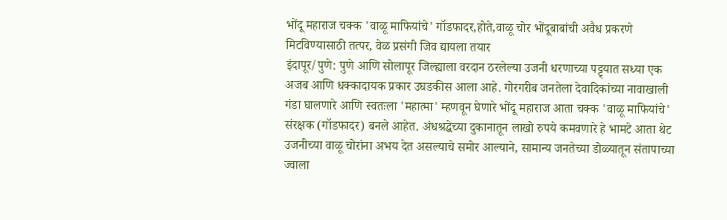भोंदू महाराज चक्क 'वाळू माफियांचे' गॉडफादर,होते,वाळू चोर भोंदूबाबांची अवैध प्रकरणे मिटविण्यासाठी तत्पर, वेळ प्रसंगी जिव द्यायला तयार
इंदापूर/पुणे: पुणे आणि सोलापूर जिल्ह्याला वरदान ठरलेल्या उजनी धरणाच्या पट्ट्यात सध्या एक अजब आणि धक्कादायक प्रकार उघडकीस आला आहे. गोरगरीब जनतेला देवादिकांच्या नावाखाली गंडा घालणारे आणि स्वतःला 'महात्मा' म्हणवून घेणारे भोंदू महाराज आता चक्क 'वाळू माफियांचे' संरक्षक (गॉडफादर) बनले आहेत. अंधश्रद्धेच्या दुकानातून लाखो रुपये कमवणारे हे भामटे आता थेट उजनीच्या वाळू चोरांना अभय देत असल्याचे समोर आल्याने, सामान्य जनतेच्या डोळ्यातून संतापाच्या ज्वाला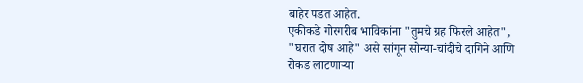बाहेर पडत आहेत.
एकीकडे गोरगरीब भाविकांना "तुमचे ग्रह फिरले आहेत", "घरात दोष आहे" असे सांगून सोन्या-चांदीचे दागिने आणि रोकड लाटणाऱ्या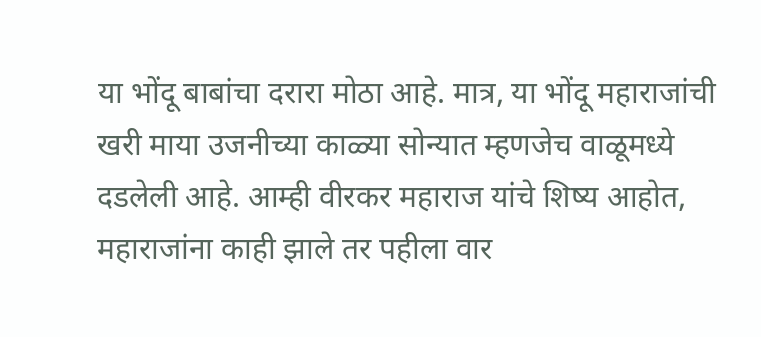या भोंदू बाबांचा दरारा मोठा आहे. मात्र, या भोंदू महाराजांची खरी माया उजनीच्या काळ्या सोन्यात म्हणजेच वाळूमध्ये दडलेली आहे. आम्ही वीरकर महाराज यांचे शिष्य आहोत, महाराजांना काही झाले तर पहीला वार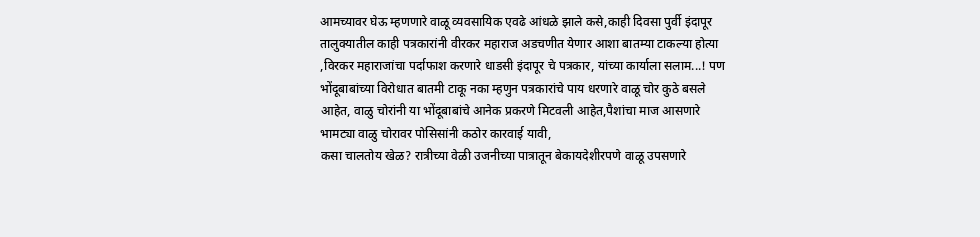आमच्यावर घेऊ म्हणणारे वाळू व्यवसायिक एवढे आंधळे झाले कसे,काही दिवसा पुर्वी इंदापूर तालुक्यातील काही पत्रकारांनी वीरकर महाराज अडचणीत येणार आशा बातम्या टाकल्या होत्या ,विरकर महाराजांचा पर्दाफाश करणारे धाडसी इंदापूर चे पत्रकार, यांच्या कार्याला सलाम...! पण भोंदूबाबांच्या विरोधात बातमी टाकू नका म्हणुन पत्रकारांचे पाय धरणारे वाळू चोर कुठे बसले आहेत, वाळु चोरांनी या भोंदूबाबांचे आनेक प्रकरणे मिटवली आहेत,पैशांचा माज आसणारे भामट्या वाळु चोरावर पोसिसांनी कठोर कारवाई यावी,
कसा चालतोय खेळ? रात्रीच्या वेळी उजनीच्या पात्रातून बेकायदेशीरपणे वाळू उपसणारे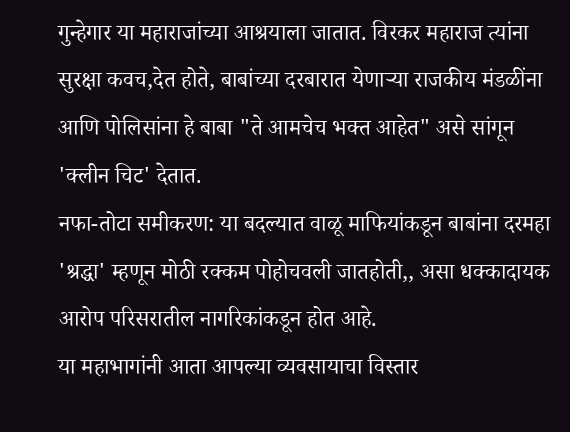गुन्हेगार या महाराजांच्या आश्रयाला जातात. विरकर महाराज त्यांना सुरक्षा कवच,देत होते, बाबांच्या दरबारात येणाऱ्या राजकीय मंडळींना आणि पोलिसांना हे बाबा "ते आमचेच भक्त आहेत" असे सांगून 'क्लीन चिट' देतात.
नफा-तोटा समीकरण: या बदल्यात वाळू माफियांकडून बाबांना दरमहा 'श्रद्धा' म्हणून मोठी रक्कम पोहोचवली जातहोती,, असा धक्कादायक आरोप परिसरातील नागरिकांकडून होत आहे.
या महाभागांनी आता आपल्या व्यवसायाचा विस्तार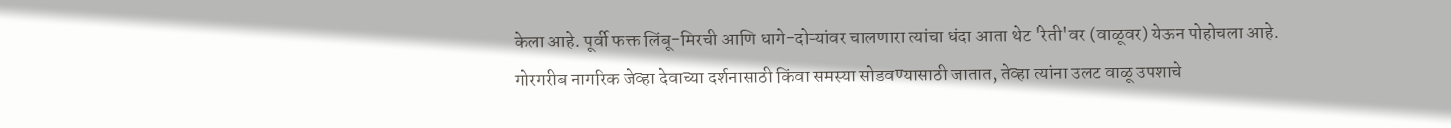केला आहे. पूर्वी फक्त लिंबू-मिरची आणि धागे-दोऱ्यांवर चालणारा त्यांचा धंदा आता थेट 'रेती'वर (वाळूवर) येऊन पोहोचला आहे. गोरगरीब नागरिक जेव्हा देवाच्या दर्शनासाठी किंवा समस्या सोडवण्यासाठी जातात, तेव्हा त्यांना उलट वाळू उपशाचे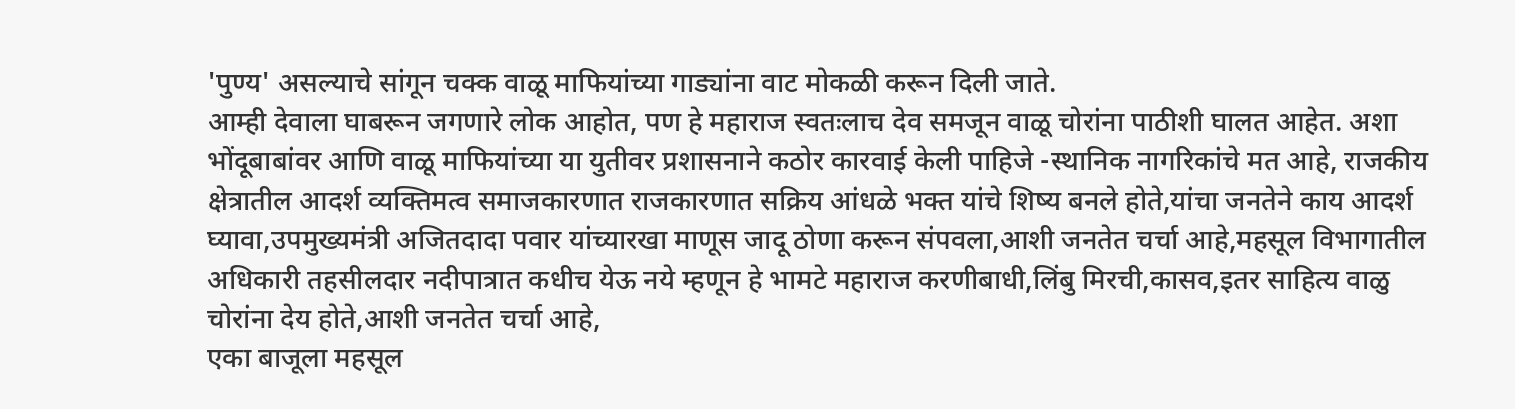'पुण्य' असल्याचे सांगून चक्क वाळू माफियांच्या गाड्यांना वाट मोकळी करून दिली जाते.
आम्ही देवाला घाबरून जगणारे लोक आहोत, पण हे महाराज स्वतःलाच देव समजून वाळू चोरांना पाठीशी घालत आहेत. अशा भोंदूबाबांवर आणि वाळू माफियांच्या या युतीवर प्रशासनाने कठोर कारवाई केली पाहिजे -स्थानिक नागरिकांचे मत आहे, राजकीय क्षेत्रातील आदर्श व्यक्तिमत्व समाजकारणात राजकारणात सक्रिय आंधळे भक्त यांचे शिष्य बनले होते,यांचा जनतेने काय आदर्श घ्यावा,उपमुख्यमंत्री अजितदादा पवार यांच्यारखा माणूस जादू ठोणा करून संपवला,आशी जनतेत चर्चा आहे,महसूल विभागातील अधिकारी तहसीलदार नदीपात्रात कधीच येऊ नये म्हणून हे भामटे महाराज करणीबाधी,लिंबु मिरची,कासव,इतर साहित्य वाळु चोरांना देय होते,आशी जनतेत चर्चा आहे,
एका बाजूला महसूल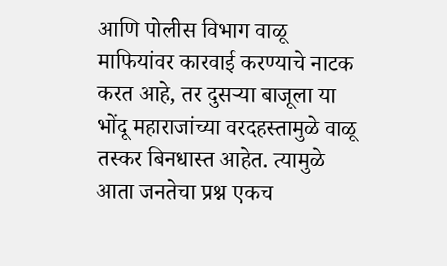आणि पोलीस विभाग वाळू माफियांवर कारवाई करण्याचे नाटक करत आहे, तर दुसऱ्या बाजूला या भोंदू महाराजांच्या वरदहस्तामुळे वाळू तस्कर बिनधास्त आहेत. त्यामुळे आता जनतेचा प्रश्न एकच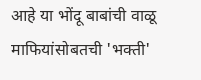आहे या भोंदू बाबांची वाळू माफियांसोबतची 'भक्ती'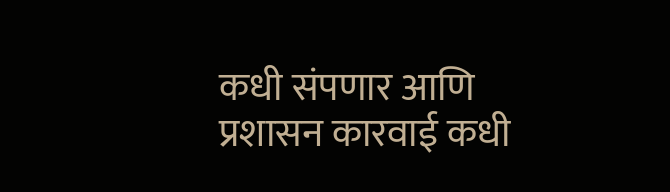कधी संपणार आणि प्रशासन कारवाई कधी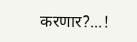करणार?...!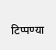टिप्पण्या